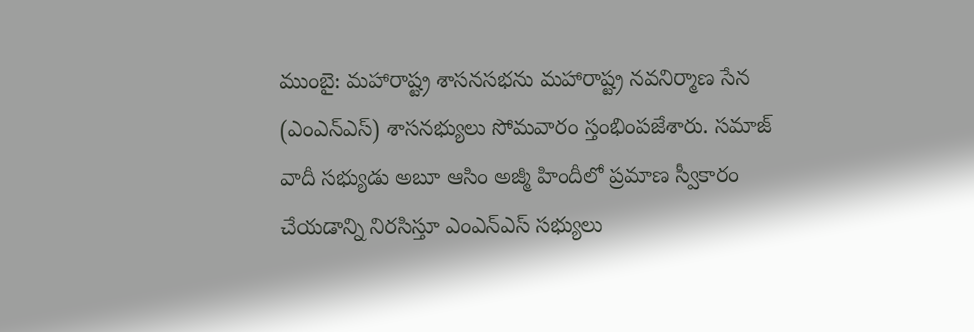ముంబై: మహారాష్ట్ర శాసనసభను మహారాష్ట్ర నవనిర్మాణ సేన (ఎంఎన్ఎస్) శాసనభ్యులు సోమవారం స్తంభింపజేశారు. సమాజ్ వాదీ సభ్యుడు అబూ ఆసిం అజ్మీ హిందీలో ప్రమాణ స్వీకారం చేయడాన్ని నిరసిస్తూ ఎంఎన్ఎస్ సభ్యులు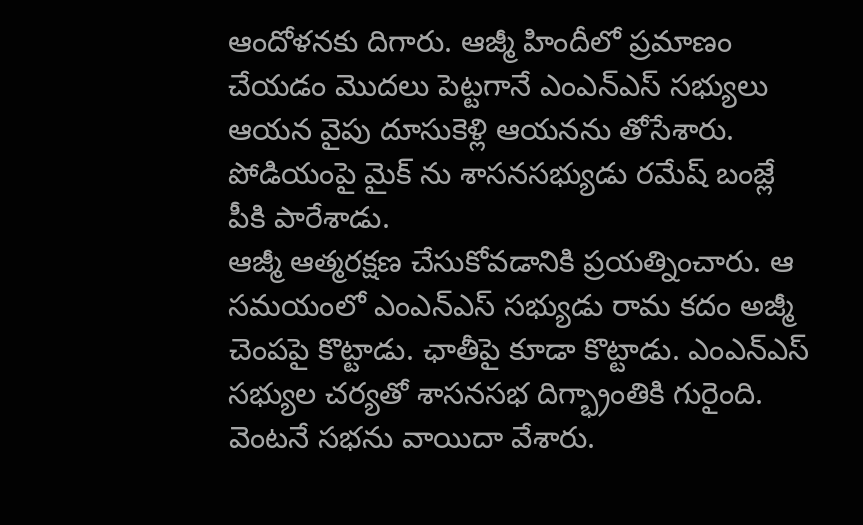ఆందోళనకు దిగారు. ఆజ్మీ హిందీలో ప్రమాణం చేయడం మొదలు పెట్టగానే ఎంఎన్ఎస్ సభ్యులు ఆయన వైపు దూసుకెళ్లి ఆయనను తోసేశారు. పోడియంపై మైక్ ను శాసనసభ్యుడు రమేష్ బంజ్లే పీకి పారేశాడు.
ఆజ్మీ ఆత్మరక్షణ చేసుకోవడానికి ప్రయత్నించారు. ఆ సమయంలో ఎంఎన్ఎస్ సభ్యుడు రామ కదం అజ్మీ చెంపపై కొట్టాడు. ఛాతీపై కూడా కొట్టాడు. ఎంఎన్ఎస్ సభ్యుల చర్యతో శాసనసభ దిగ్భ్రాంతికి గురైంది. వెంటనే సభను వాయిదా వేశారు.